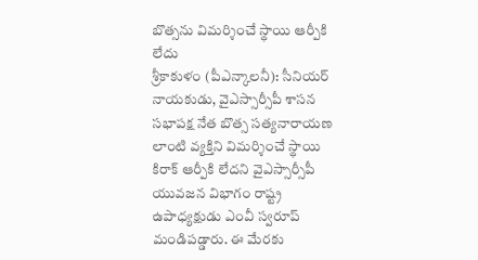బొత్సను విమర్శించే స్థాయి ఆర్పీకి లేదు
శ్రీకాకుళం (పీఎన్కాలనీ): సీనియర్ నాయకుడు, వైఎస్సార్సీపీ శాసన సభాపక్ష నేత బొత్స సత్యనారాయణ లాంటి వ్యక్తిని విమర్శించే స్థాయి కిరాక్ ఆర్పీకి లేదని వైఎస్సార్సీపీ యువజన విభాగం రాష్ట్ర ఉపాధ్యక్షుడు ఎంవీ స్వరూప్ మండిపడ్డారు. ఈ మేరకు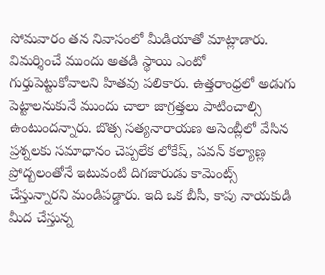సోమవారం తన నివాసంలో మీడియాతో మాట్లాడారు. విమర్శించే ముందు అతడి స్థాయి ఎంటో గుర్తుపెట్టుకోవాలని హితవు పలికారు. ఉత్తరాంధ్రలో అడుగు పెట్టాలనుకునే ముందు చాలా జాగ్రత్తలు పాటించాల్సి ఉంటుందన్నారు. బొత్స సత్యనారాయణ అసెంబ్లీలో వేసిన ప్రశ్నలకు సమాధానం చెప్పలేక లోకేష్, పవన్ కల్యాణ్ల ప్రోద్బలంతోనే ఇటువంటి దిగజారుడు కామెంట్స్ చేస్తున్నారని మండిపడ్డారు. ఇది ఒక బీసీ, కాపు నాయకుడి మీద చేస్తున్న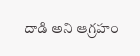దాడి అని ఆగ్రహం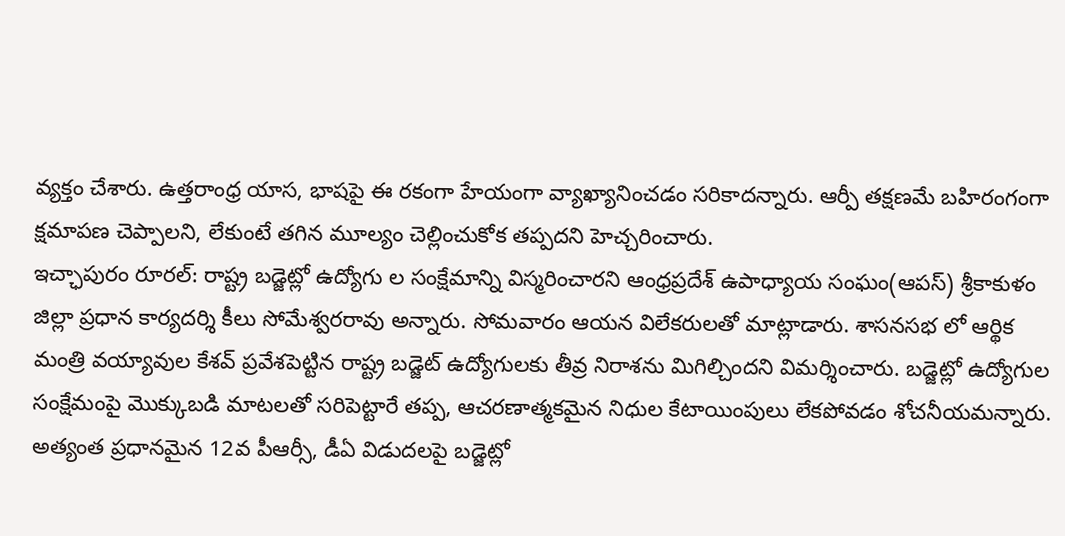వ్యక్తం చేశారు. ఉత్తరాంధ్ర యాస, భాషపై ఈ రకంగా హేయంగా వ్యాఖ్యానించడం సరికాదన్నారు. ఆర్పీ తక్షణమే బహిరంగంగా క్షమాపణ చెప్పాలని, లేకుంటే తగిన మూల్యం చెల్లించుకోక తప్పదని హెచ్చరించారు.
ఇచ్ఛాపురం రూరల్: రాష్ట్ర బడ్జెట్లో ఉద్యోగు ల సంక్షేమాన్ని విస్మరించారని ఆంధ్రప్రదేశ్ ఉపాధ్యాయ సంఘం(ఆపస్) శ్రీకాకుళం జిల్లా ప్రధాన కార్యదర్శి కీలు సోమేశ్వరరావు అన్నారు. సోమవారం ఆయన విలేకరులతో మాట్లాడారు. శాసనసభ లో ఆర్థిక మంత్రి వయ్యావుల కేశవ్ ప్రవేశపెట్టిన రాష్ట్ర బడ్జెట్ ఉద్యోగులకు తీవ్ర నిరాశను మిగిల్చిందని విమర్శించారు. బడ్జెట్లో ఉద్యోగుల సంక్షేమంపై మొక్కుబడి మాటలతో సరిపెట్టారే తప్ప, ఆచరణాత్మకమైన నిధుల కేటాయింపులు లేకపోవడం శోచనీయమన్నారు. అత్యంత ప్రధానమైన 12వ పీఆర్సీ, డీఏ విడుదలపై బడ్జెట్లో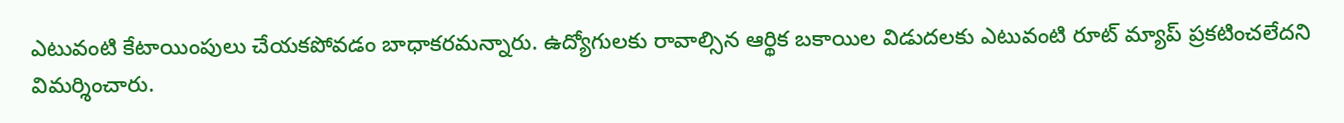ఎటువంటి కేటాయింపులు చేయకపోవడం బాధాకరమన్నారు. ఉద్యోగులకు రావాల్సిన ఆర్థిక బకాయిల విడుదలకు ఎటువంటి రూట్ మ్యాప్ ప్రకటించలేదని విమర్శించారు.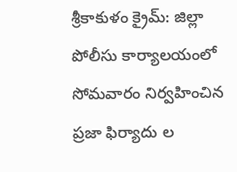శ్రీకాకుళం క్రైమ్: జిల్లా పోలీసు కార్యాలయంలో సోమవారం నిర్వహించిన ప్రజా ఫిర్యాదు ల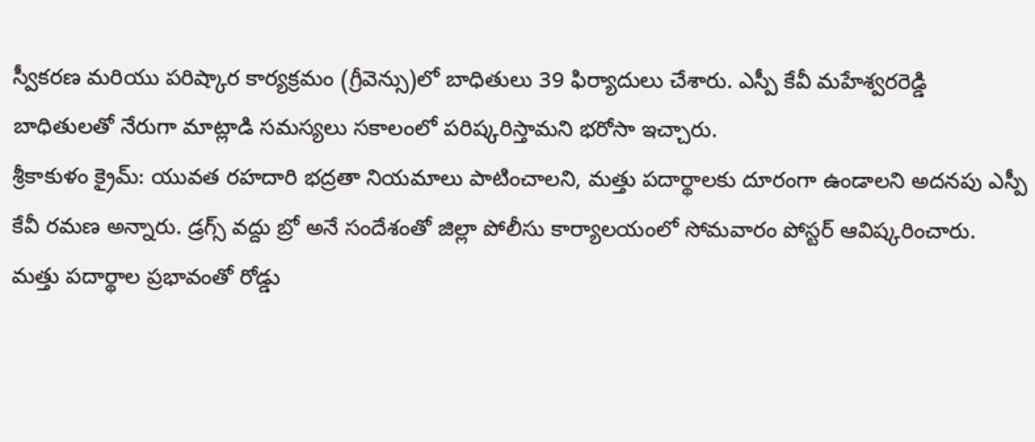స్వీకరణ మరియు పరిష్కార కార్యక్రమం (గ్రీవెన్సు)లో బాధితులు 39 ఫిర్యాదులు చేశారు. ఎస్పీ కేవీ మహేశ్వరరెడ్డి బాధితులతో నేరుగా మాట్లాడి సమస్యలు సకాలంలో పరిష్కరిస్తామని భరోసా ఇచ్చారు.
శ్రీకాకుళం క్రైమ్: యువత రహదారి భద్రతా నియమాలు పాటించాలని, మత్తు పదార్థాలకు దూరంగా ఉండాలని అదనపు ఎస్పీ కేవీ రమణ అన్నారు. డ్రగ్స్ వద్దు బ్రో అనే సందేశంతో జిల్లా పోలీసు కార్యాలయంలో సోమవారం పోస్టర్ ఆవిష్కరించారు. మత్తు పదార్థాల ప్రభావంతో రోడ్డు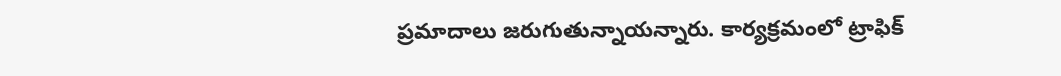ప్రమాదాలు జరుగుతున్నాయన్నారు. కార్యక్రమంలో ట్రాఫిక్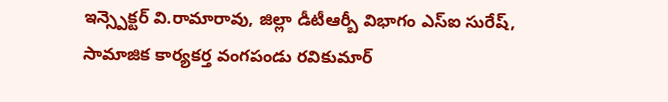ఇన్స్పెక్టర్ వి.రామారావు, జిల్లా డీటీఆర్బీ విభాగం ఎస్ఐ సురేష్, సామాజిక కార్యకర్త వంగపండు రవికుమార్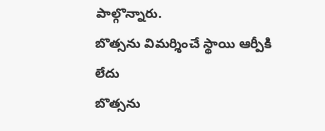పాల్గొన్నారు.
బొత్సను విమర్శించే స్థాయి ఆర్పీకి లేదు
బొత్సను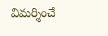విమర్శించే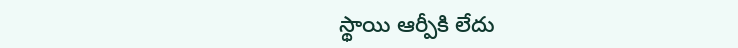స్థాయి ఆర్పీకి లేదు